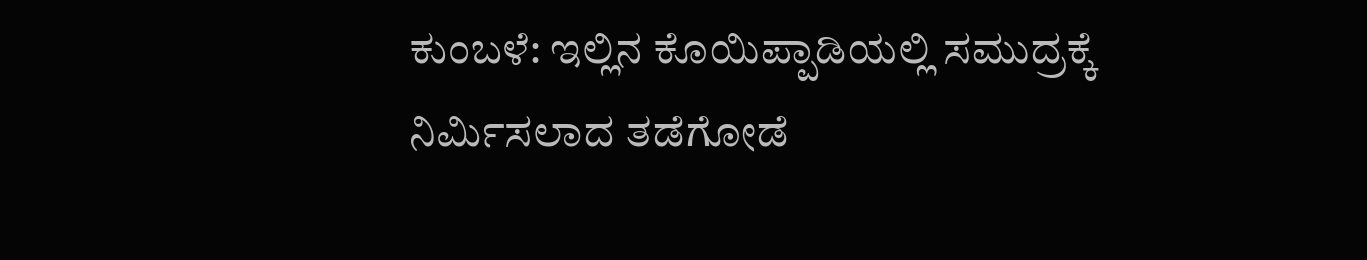ಕುಂಬಳೆ: ಇಲ್ಲಿನ ಕೊಯಿಪ್ಪಾಡಿಯಲ್ಲಿ ಸಮುದ್ರಕ್ಕೆ ನಿರ್ಮಿಸಲಾದ ತಡೆಗೋಡೆ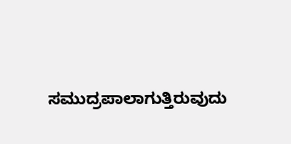ಸಮುದ್ರಪಾಲಾಗುತ್ತಿರುವುದು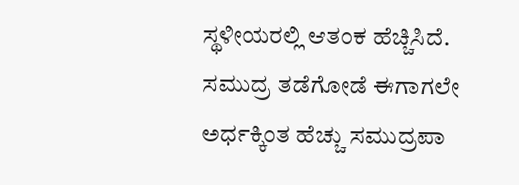ಸ್ಥಳೀಯರಲ್ಲಿ ಆತಂಕ ಹೆಚ್ಚಿಸಿದೆ. ಸಮುದ್ರ ತಡೆಗೋಡೆ ಈಗಾಗಲೇ ಅರ್ಧಕ್ಕಿಂತ ಹೆಚ್ಚು ಸಮುದ್ರಪಾ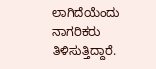ಲಾಗಿದೆಯೆಂದು ನಾಗರಿಕರು ತಿಳಿಸುತ್ತಿದ್ದಾರೆ.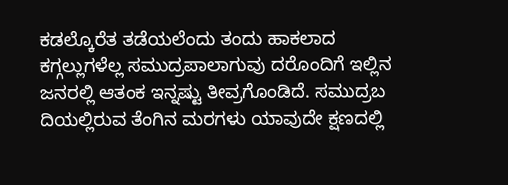ಕಡಲ್ಕೊರೆತ ತಡೆಯಲೆಂದು ತಂದು ಹಾಕಲಾದ ಕಗ್ಗಲ್ಲುಗಳೆಲ್ಲ ಸಮುದ್ರಪಾಲಾಗುವು ದರೊಂದಿಗೆ ಇಲ್ಲಿನ ಜನರಲ್ಲಿ ಆತಂಕ ಇನ್ನಷ್ಟು ತೀವ್ರಗೊಂಡಿದೆ. ಸಮುದ್ರಬ ದಿಯಲ್ಲಿರುವ ತೆಂಗಿನ ಮರಗಳು ಯಾವುದೇ ಕ್ಷಣದಲ್ಲಿ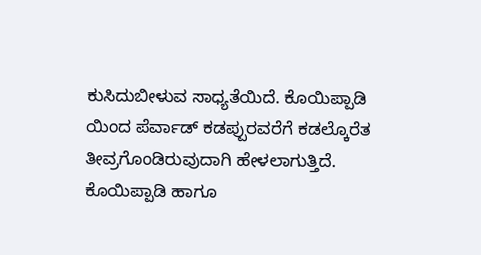ಕುಸಿದುಬೀಳುವ ಸಾಧ್ಯತೆಯಿದೆ. ಕೊಯಿಪ್ಪಾಡಿ ಯಿಂದ ಪೆರ್ವಾಡ್ ಕಡಪ್ಪುರವರೆಗೆ ಕಡಲ್ಕೊರೆತ ತೀವ್ರಗೊಂಡಿರುವುದಾಗಿ ಹೇಳಲಾಗುತ್ತಿದೆ. ಕೊಯಿಪ್ಪಾಡಿ ಹಾಗೂ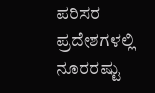ಪರಿಸರ ಪ್ರದೇಶಗಳಲ್ಲಿ ನೂರರಷ್ಟು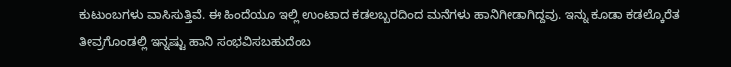ಕುಟುಂಬಗಳು ವಾಸಿಸುತ್ತಿವೆ. ಈ ಹಿಂದೆಯೂ ಇಲ್ಲಿ ಉಂಟಾದ ಕಡಲಬ್ಬರದಿಂದ ಮನೆಗಳು ಹಾನಿಗೀಡಾಗಿದ್ದವು. ಇನ್ನು ಕೂಡಾ ಕಡಲ್ಕೊರೆತ ತೀವ್ರಗೊಂಡಲ್ಲಿ ಇನ್ನಷ್ಟು ಹಾನಿ ಸಂಭವಿಸಬಹುದೆಂಬ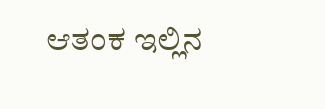ಆತಂಕ ಇಲ್ಲಿನ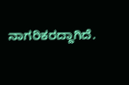ನಾಗರಿಕರದ್ದಾಗಿದೆ.